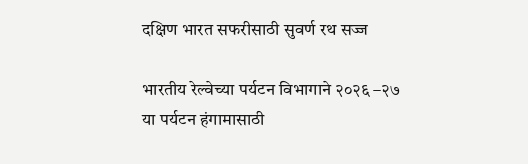दक्षिण भारत सफरीसाठी सुवर्ण रथ सज्ज

भारतीय रेल्वेच्या पर्यटन विभागाने २०२६ –२७ या पर्यटन हंगामासाठी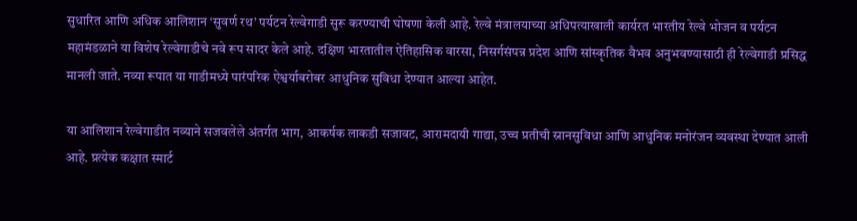सुधारित आणि अधिक आलिशान ‘सुवर्ण रथ’ पर्यटन रेल्वेगाडी सुरू करण्याची घोषणा केली आहे. रेल्वे मंत्रालयाच्या अधिपत्याखाली कार्यरत भारतीय रेल्वे भोजन व पर्यटन महामंडळाने या विशेष रेल्वेगाडीचे नवे रूप सादर केले आहे. दक्षिण भारतातील ऐतिहासिक वारसा, निसर्गसंपन्न प्रदेश आणि सांस्कृतिक वैभव अनुभवण्यासाठी ही रेल्वेगाडी प्रसिद्ध मानली जाते. नव्या रूपात या गाडीमध्ये पारंपरिक ऐश्वर्याबरोबर आधुनिक सुविधा देण्यात आल्या आहेत.

या आलिशान रेल्वेगाडीत नव्याने सजवलेले अंतर्गत भाग, आकर्षक लाकडी सजावट, आरामदायी गाद्या, उच्च प्रतीची स्नानसुविधा आणि आधुनिक मनोरंजन व्यवस्था देण्यात आली आहे. प्रत्येक कक्षात स्मार्ट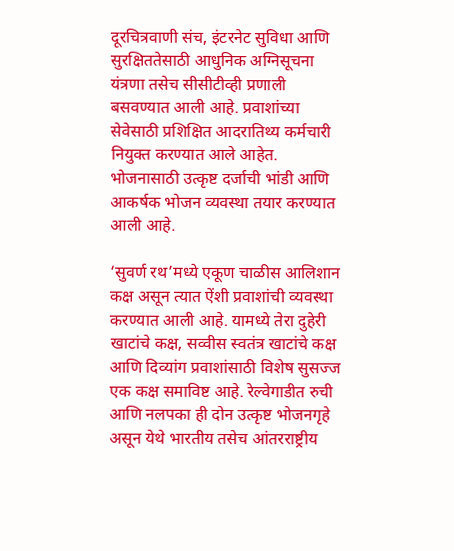दूरचित्रवाणी संच, इंटरनेट सुविधा आणि सुरक्षिततेसाठी आधुनिक अग्निसूचना यंत्रणा तसेच सीसीटीव्ही प्रणाली बसवण्यात आली आहे. प्रवाशांच्या सेवेसाठी प्रशिक्षित आदरातिथ्य कर्मचारी नियुक्त करण्यात आले आहेत. भोजनासाठी उत्कृष्ट दर्जाची भांडी आणि आकर्षक भोजन व्यवस्था तयार करण्यात आली आहे.

‘सुवर्ण रथ’मध्ये एकूण चाळीस आलिशान कक्ष असून त्यात ऐंशी प्रवाशांची व्यवस्था करण्यात आली आहे. यामध्ये तेरा दुहेरी खाटांचे कक्ष, सव्वीस स्वतंत्र खाटांचे कक्ष आणि दिव्यांग प्रवाशांसाठी विशेष सुसज्ज एक कक्ष समाविष्ट आहे. रेल्वेगाडीत रुची आणि नलपका ही दोन उत्कृष्ट भोजनगृहे असून येथे भारतीय तसेच आंतरराष्ट्रीय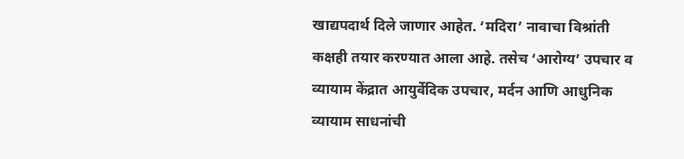खाद्यपदार्थ दिले जाणार आहेत. ‘मदिरा’ नावाचा विश्रांती कक्षही तयार करण्यात आला आहे. तसेच ‘आरोग्य’ उपचार व व्यायाम केंद्रात आयुर्वेदिक उपचार, मर्दन आणि आधुनिक व्यायाम साधनांची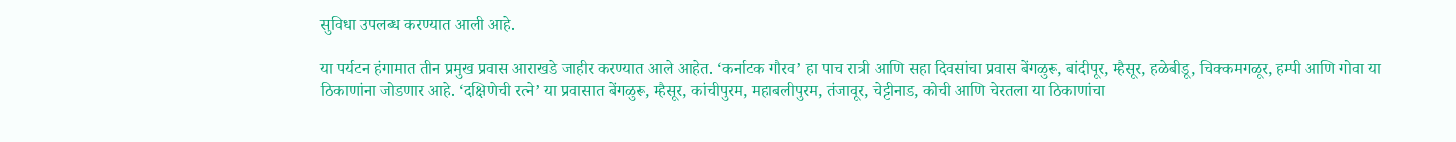सुविधा उपलब्ध करण्यात आली आहे.

या पर्यटन हंगामात तीन प्रमुख प्रवास आराखडे जाहीर करण्यात आले आहेत. ‘कर्नाटक गौरव’ हा पाच रात्री आणि सहा दिवसांचा प्रवास बेंगळुरू, बांदीपूर, म्हैसूर, हळेबीडू, चिक्कमगळूर, हम्पी आणि गोवा या ठिकाणांना जोडणार आहे. ‘दक्षिणेची रत्ने’ या प्रवासात बेंगळुरू, म्हैसूर, कांचीपुरम, महाबलीपुरम, तंजावूर, चेट्टीनाड, कोची आणि चेरतला या ठिकाणांचा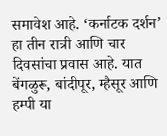समावेश आहे. ‘कर्नाटक दर्शन’ हा तीन रात्री आणि चार दिवसांचा प्रवास आहे. यात बेंगळुरू, बांदीपूर, म्हैसूर आणि हम्पी या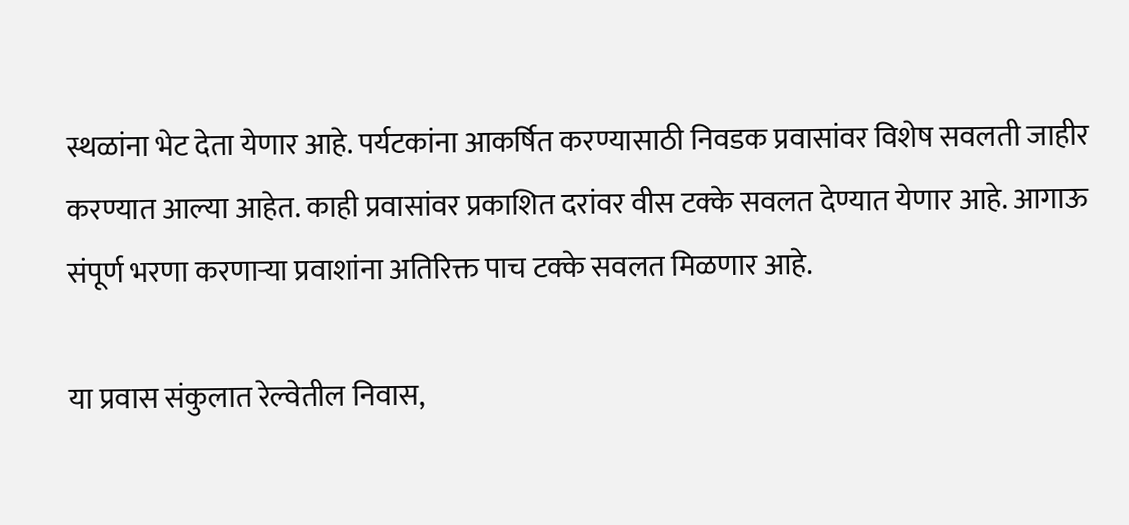स्थळांना भेट देता येणार आहे. पर्यटकांना आकर्षित करण्यासाठी निवडक प्रवासांवर विशेष सवलती जाहीर करण्यात आल्या आहेत. काही प्रवासांवर प्रकाशित दरांवर वीस टक्के सवलत देण्यात येणार आहे. आगाऊ संपूर्ण भरणा करणाऱ्या प्रवाशांना अतिरिक्त पाच टक्के सवलत मिळणार आहे.

या प्रवास संकुलात रेल्वेतील निवास,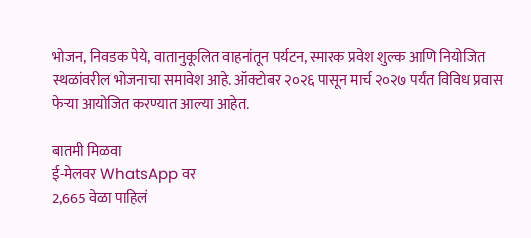भोजन, निवडक पेये, वातानुकूलित वाहनांतून पर्यटन, स्मारक प्रवेश शुल्क आणि नियोजित स्थळांवरील भोजनाचा समावेश आहे. ऑक्टोबर २०२६ पासून मार्च २०२७ पर्यंत विविध प्रवास फेऱ्या आयोजित करण्यात आल्या आहेत.

बातमी मिळवा
ई-मेलवर WhatsApp वर
2,665 वेळा पाहिलं